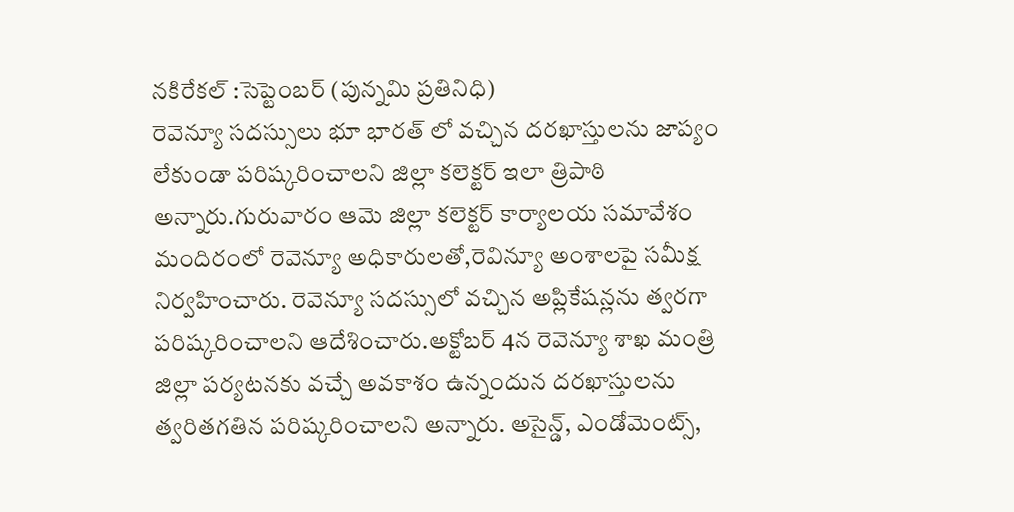నకిరేకల్ :సెప్టెంబర్ (పున్నమి ప్రతినిధి)
రెవెన్యూ సదస్సులు భూ భారత్ లో వచ్చిన దరఖాస్తులను జాప్యం లేకుండా పరిష్కరించాలని జిల్లా కలెక్టర్ ఇలా త్రిపాఠి అన్నారు.గురువారం ఆమె జిల్లా కలెక్టర్ కార్యాలయ సమావేశం మందిరంలో రెవెన్యూ అధికారులతో,రెవిన్యూ అంశాలపై సమీక్ష నిర్వహించారు. రెవెన్యూ సదస్సులో వచ్చిన అప్లికేషన్లను త్వరగా పరిష్కరించాలని ఆదేశించారు.అక్టోబర్ 4న రెవెన్యూ శాఖ మంత్రి జిల్లా పర్యటనకు వచ్చే అవకాశం ఉన్నందున దరఖాస్తులను త్వరితగతిన పరిష్కరించాలని అన్నారు. అసైన్డ్, ఎండోమెంట్స్,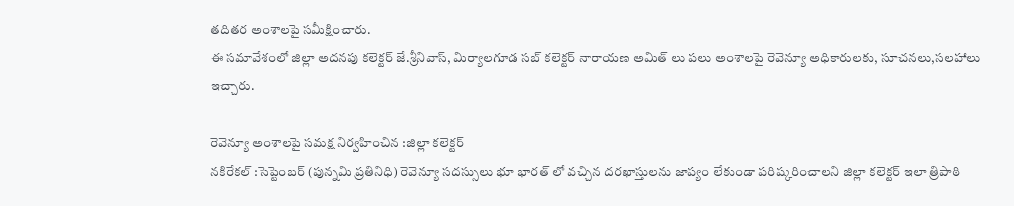తదితర అంశాలపై సమీక్షించారు.
ఈ సమావేశంలో జిల్లా అదనపు కలెక్టర్ జే.శ్రీనివాస్, మిర్యాలగూడ సబ్ కలెక్టర్ నారాయణ అమిత్ లు పలు అంశాలపై రెవెన్యూ అధికారులకు, సూచనలు,సలహాలు ఇచ్చారు.

రెవెన్యూ అంశాలపై సమక్ష నిర్వహించిన :జిల్లా కలెక్టర్
నకిరేకల్ :సెప్టెంబర్ (పున్నమి ప్రతినిధి) రెవెన్యూ సదస్సులు భూ భారత్ లో వచ్చిన దరఖాస్తులను జాప్యం లేకుండా పరిష్కరించాలని జిల్లా కలెక్టర్ ఇలా త్రిపాఠి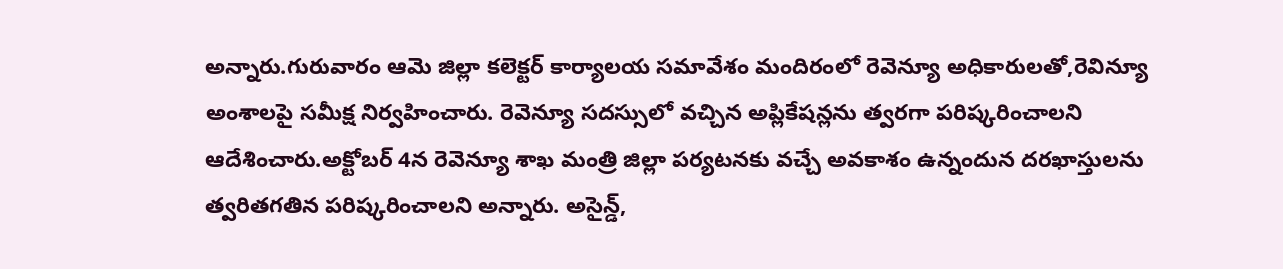అన్నారు.గురువారం ఆమె జిల్లా కలెక్టర్ కార్యాలయ సమావేశం మందిరంలో రెవెన్యూ అధికారులతో,రెవిన్యూ అంశాలపై సమీక్ష నిర్వహించారు. రెవెన్యూ సదస్సులో వచ్చిన అప్లికేషన్లను త్వరగా పరిష్కరించాలని ఆదేశించారు.అక్టోబర్ 4న రెవెన్యూ శాఖ మంత్రి జిల్లా పర్యటనకు వచ్చే అవకాశం ఉన్నందున దరఖాస్తులను త్వరితగతిన పరిష్కరించాలని అన్నారు. అసైన్డ్,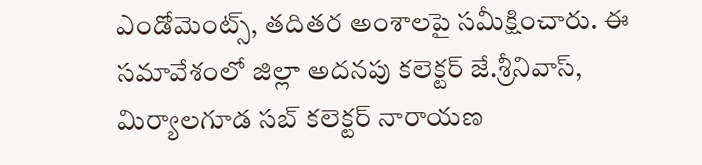ఎండోమెంట్స్, తదితర అంశాలపై సమీక్షించారు. ఈ సమావేశంలో జిల్లా అదనపు కలెక్టర్ జే.శ్రీనివాస్, మిర్యాలగూడ సబ్ కలెక్టర్ నారాయణ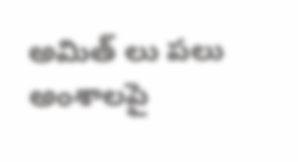అమిత్ లు పలు అంశాలపై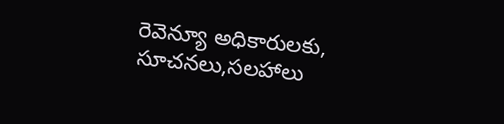రెవెన్యూ అధికారులకు, సూచనలు,సలహాలు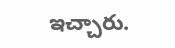ఇచ్చారు.